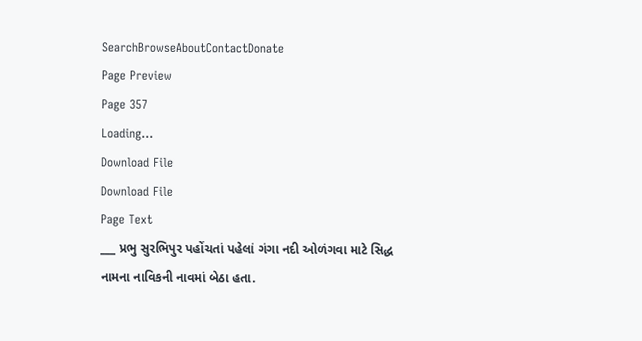SearchBrowseAboutContactDonate
Page Preview
Page 357
Loading...
Download File
Download File
Page Text
___ પ્રભુ સુરભિપુર પહોંચતાં પહેલાં ગંગા નદી ઓળંગવા માટે સિદ્ધ નામના નાવિકની નાવમાં બેઠા હતા.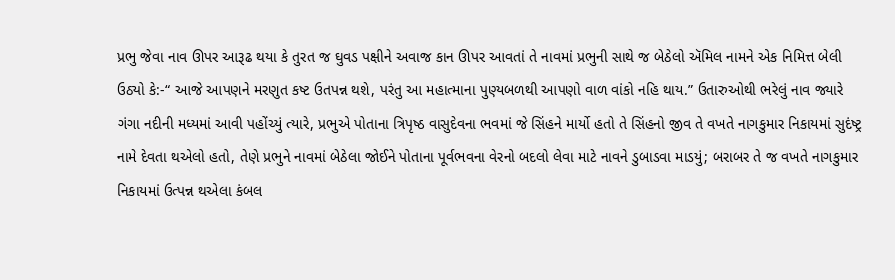પ્રભુ જેવા નાવ ઊપર આરૂઢ થયા કે તુરત જ ઘુવડ પક્ષીને અવાજ કાન ઊપર આવતાં તે નાવમાં પ્રભુની સાથે જ બેઠેલો ઍમિલ નામને એક નિમિત્ત બેલી ઉઠ્યો કે:-“ આજે આપણને મરણુત કષ્ટ ઉતપન્ન થશે, પરંતુ આ મહાત્માના પુણ્યબળથી આપણો વાળ વાંકો નહિ થાય.” ઉતારુઓથી ભરેલું નાવ જ્યારે ગંગા નદીની મધ્યમાં આવી પહોંચ્યું ત્યારે, પ્રભુએ પોતાના ત્રિપૃષ્ઠ વાસુદેવના ભવમાં જે સિંહને માર્યો હતો તે સિંહનો જીવ તે વખતે નાગકુમાર નિકાયમાં સુદંષ્ટ્ર નામે દેવતા થએલો હતો, તેણે પ્રભુને નાવમાં બેઠેલા જોઈને પોતાના પૂર્વભવના વેરનો બદલો લેવા માટે નાવને ડુબાડવા માડયું; બરાબર તે જ વખતે નાગકુમાર નિકાયમાં ઉત્પન્ન થએલા કંબલ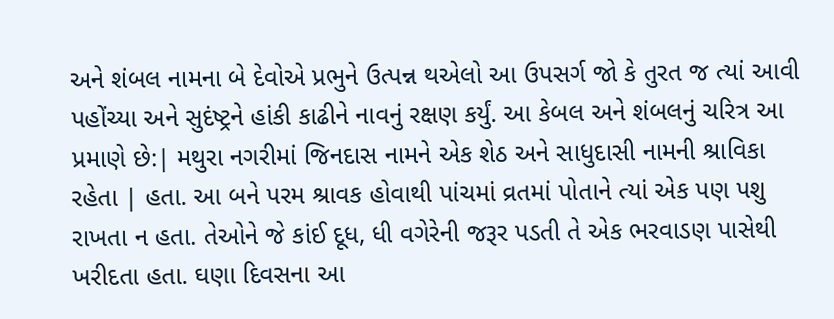અને શંબલ નામના બે દેવોએ પ્રભુને ઉત્પન્ન થએલો આ ઉપસર્ગ જો કે તુરત જ ત્યાં આવી પહોંચ્યા અને સુદંષ્ટ્રને હાંકી કાઢીને નાવનું રક્ષણ કર્યું. આ કેબલ અને શંબલનું ચરિત્ર આ પ્રમાણે છે:| મથુરા નગરીમાં જિનદાસ નામને એક શેઠ અને સાધુદાસી નામની શ્રાવિકા રહેતા | હતા. આ બને પરમ શ્રાવક હોવાથી પાંચમાં વ્રતમાં પોતાને ત્યાં એક પણ પશુ રાખતા ન હતા. તેઓને જે કાંઈ દૂધ, ધી વગેરેની જરૂર પડતી તે એક ભરવાડણ પાસેથી ખરીદતા હતા. ઘણા દિવસના આ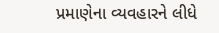પ્રમાણેના વ્યવહારને લીધે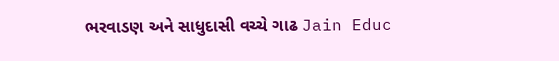ભરવાડણ અને સાધુદાસી વચ્ચે ગાઢ Jain Educ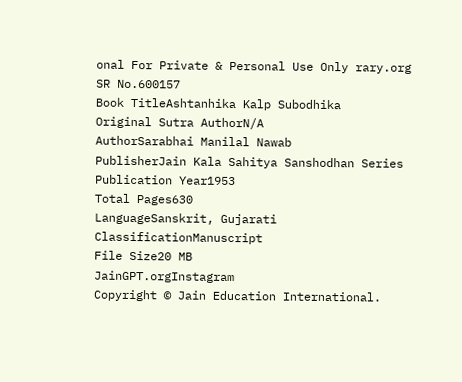onal For Private & Personal Use Only rary.org
SR No.600157
Book TitleAshtanhika Kalp Subodhika
Original Sutra AuthorN/A
AuthorSarabhai Manilal Nawab
PublisherJain Kala Sahitya Sanshodhan Series
Publication Year1953
Total Pages630
LanguageSanskrit, Gujarati
ClassificationManuscript
File Size20 MB
JainGPT.orgInstagram
Copyright © Jain Education International.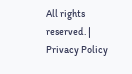All rights reserved. | Privacy Policy